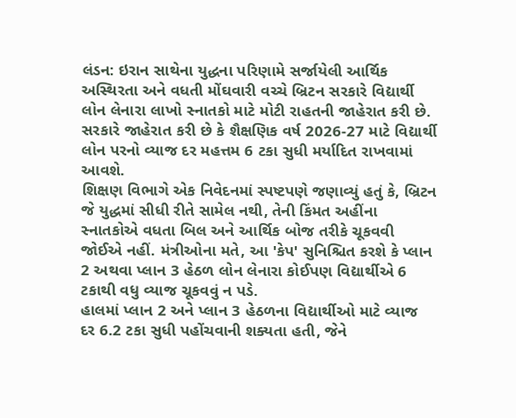લંડન: ઇરાન સાથેના યુદ્ધના પરિણામે સર્જાયેલી આર્થિક અસ્થિરતા અને વધતી મોંઘવારી વચ્ચે બ્રિટન સરકારે વિદ્યાર્થી લોન લેનારા લાખો સ્નાતકો માટે મોટી રાહતની જાહેરાત કરી છે. સરકારે જાહેરાત કરી છે કે શૈક્ષણિક વર્ષ 2026-27 માટે વિદ્યાર્થી લોન પરનો વ્યાજ દર મહત્તમ 6 ટકા સુધી મર્યાદિત રાખવામાં આવશે.
શિક્ષણ વિભાગે એક નિવેદનમાં સ્પષ્ટપણે જણાવ્યું હતું કે, બ્રિટન જે યુદ્ધમાં સીધી રીતે સામેલ નથી, તેની કિંમત અહીંના સ્નાતકોએ વધતા બિલ અને આર્થિક બોજ તરીકે ચૂકવવી જોઈએ નહીં. મંત્રીઓના મતે, આ 'કેપ' સુનિશ્ચિત કરશે કે પ્લાન 2 અથવા પ્લાન 3 હેઠળ લોન લેનારા કોઈપણ વિદ્યાર્થીએ 6 ટકાથી વધુ વ્યાજ ચૂકવવું ન પડે.
હાલમાં પ્લાન 2 અને પ્લાન 3 હેઠળના વિદ્યાર્થીઓ માટે વ્યાજ દર 6.2 ટકા સુધી પહોંચવાની શક્યતા હતી, જેને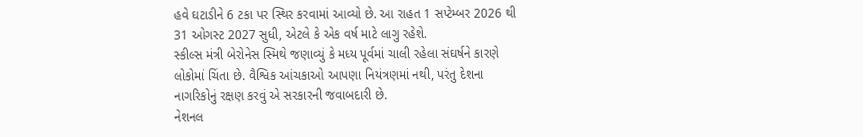હવે ઘટાડીને 6 ટકા પર સ્થિર કરવામાં આવ્યો છે. આ રાહત 1 સપ્ટેમ્બર 2026 થી 31 ઓગસ્ટ 2027 સુધી, એટલે કે એક વર્ષ માટે લાગુ રહેશે.
સ્કીલ્સ મંત્રી બેરોનેસ સ્મિથે જણાવ્યું કે મધ્ય પૂર્વમાં ચાલી રહેલા સંઘર્ષને કારણે લોકોમાં ચિંતા છે. વૈશ્વિક આંચકાઓ આપણા નિયંત્રણમાં નથી, પરંતુ દેશના નાગરિકોનું રક્ષણ કરવું એ સરકારની જવાબદારી છે.
નેશનલ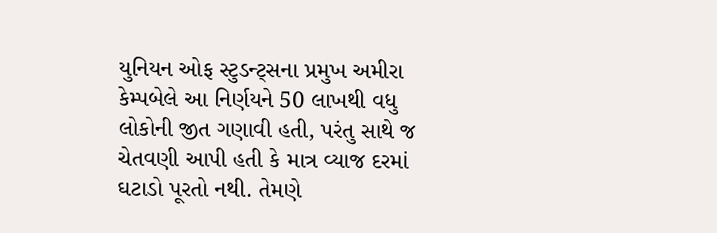યુનિયન ઓફ સ્ટુડન્ટ્સના પ્રમુખ અમીરા કેમ્પબેલે આ નિર્ણયને 50 લાખથી વધુ લોકોની જીત ગણાવી હતી, પરંતુ સાથે જ ચેતવણી આપી હતી કે માત્ર વ્યાજ દરમાં ઘટાડો પૂરતો નથી. તેમણે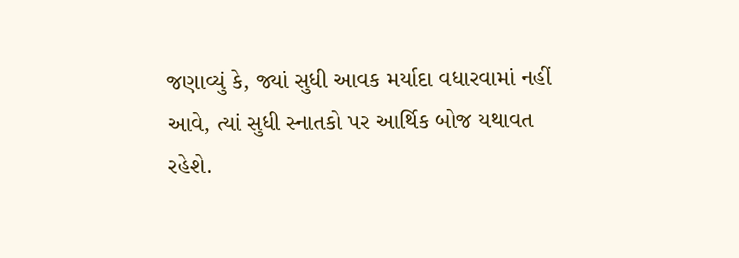જણાવ્યું કે, જ્યાં સુધી આવક મર્યાદા વધારવામાં નહીં આવે, ત્યાં સુધી સ્નાતકો પર આર્થિક બોજ યથાવત રહેશે.